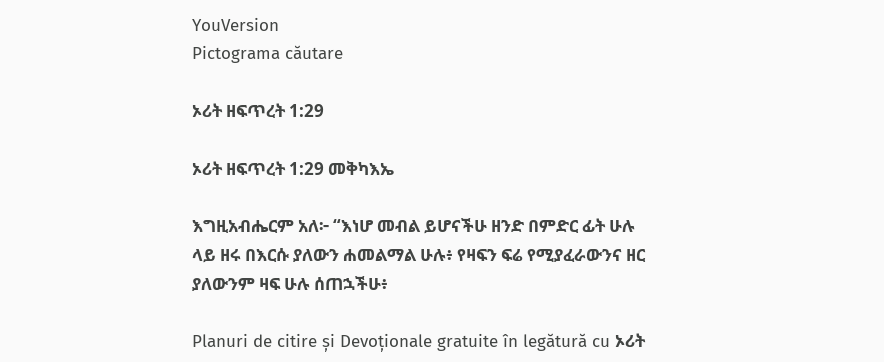YouVersion
Pictograma căutare

ኦሪት ዘፍጥረት 1:29

ኦሪት ዘፍጥረት 1:29 መቅካእኤ

እግዚአብሔርም አለ፦ “እነሆ መብል ይሆናችሁ ዘንድ በምድር ፊት ሁሉ ላይ ዘሩ በእርሱ ያለውን ሐመልማል ሁሉ፥ የዛፍን ፍሬ የሚያፈራውንና ዘር ያለውንም ዛፍ ሁሉ ሰጠኋችሁ፥

Planuri de citire și Devoționale gratuite în legătură cu ኦሪት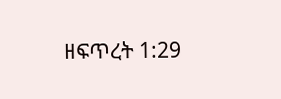ዘፍጥረት 1:29